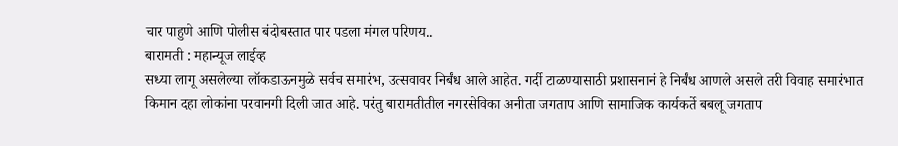चार पाहुणे आणि पोलीस बंदोबस्तात पार पडला मंगल परिणय..
बारामती : महान्यूज लाईव्ह
सध्या लागू असलेल्या लॉकडाऊनमुळे सर्वच समारंभ, उत्सवावर निर्बंध आले आहेत. गर्दी टाळण्यासाठी प्रशासनानं हे निर्बंध आणले असले तरी विवाह समारंभात किमान दहा लोकांना परवानगी दिली जात आहे. परंतु बारामतीतील नगरसेविका अनीता जगताप आणि सामाजिक कार्यकर्ते बबलू जगताप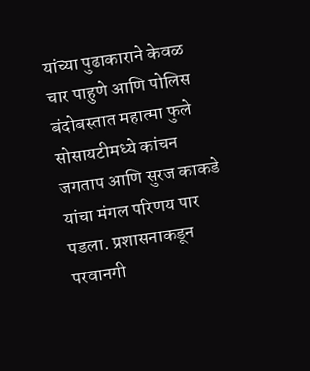यांच्या पुढाकाराने केवळ चार पाहुणे आणि पोलिस बंदोबस्तात महात्मा फुले सोसायटीमध्ये कांचन जगताप आणि सुरज काकडे यांचा मंगल परिणय पार पडला. प्रशासनाकडून परवानगी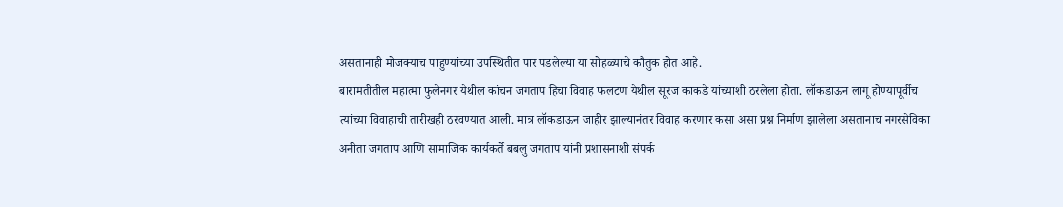असतानाही मोजक्याच पाहुण्यांच्या उपस्थितीत पार पडलेल्या या सोहळ्याचे कौतुक होत आहे.
बारामतीतील महात्मा फुलेनगर येथील कांचन जगताप हिचा विवाह फलटण येथील सूरज काकडे यांच्याशी ठरलेला होता. लॉकडाऊन लागू होण्यापूर्वीच त्यांच्या विवाहाची तारीखही ठरवण्यात आली. मात्र लॉकडाऊन जाहीर झाल्यानंतर विवाह करणार कसा असा प्रश्न निर्माण झालेला असतानाच नगरसेविका अनीता जगताप आणि सामाजिक कार्यकर्ते बबलु जगताप यांनी प्रशासनाशी संपर्क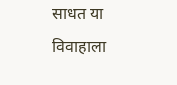साधत या विवाहाला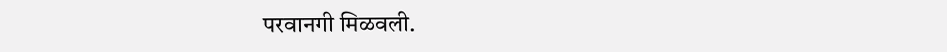परवानगी मिळवली.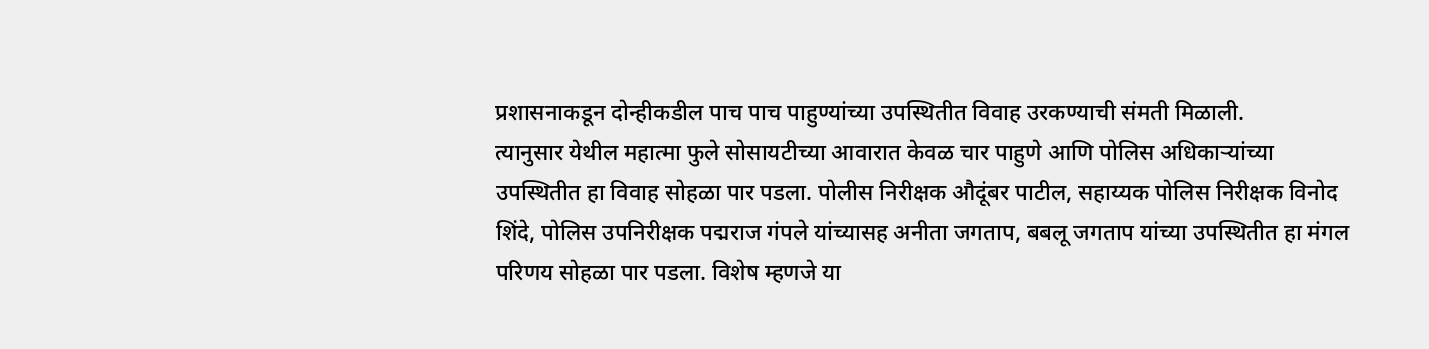प्रशासनाकडून दोन्हीकडील पाच पाच पाहुण्यांच्या उपस्थितीत विवाह उरकण्याची संमती मिळाली.
त्यानुसार येथील महात्मा फुले सोसायटीच्या आवारात केवळ चार पाहुणे आणि पोलिस अधिकाऱ्यांच्या उपस्थितीत हा विवाह सोहळा पार पडला. पोलीस निरीक्षक औदूंबर पाटील, सहाय्यक पोलिस निरीक्षक विनोद शिंदे, पोलिस उपनिरीक्षक पद्मराज गंपले यांच्यासह अनीता जगताप, बबलू जगताप यांच्या उपस्थितीत हा मंगल परिणय सोहळा पार पडला. विशेष म्हणजे या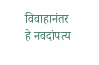विवाहानंतर हे नवदांपत्य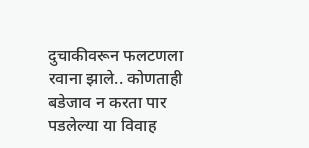दुचाकीवरून फलटणला रवाना झाले.. कोणताही बडेजाव न करता पार पडलेल्या या विवाह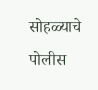सोहळ्याचे पोलीस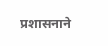प्रशासनाने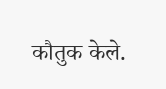कौतुक केले.